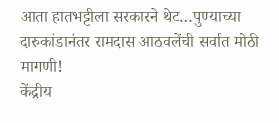आता हातभट्टीला सरकारने थेट…पुण्याच्या दारुकांडानंतर रामदास आठवलेंची सर्वात मोठी मागणी!
केंद्रीय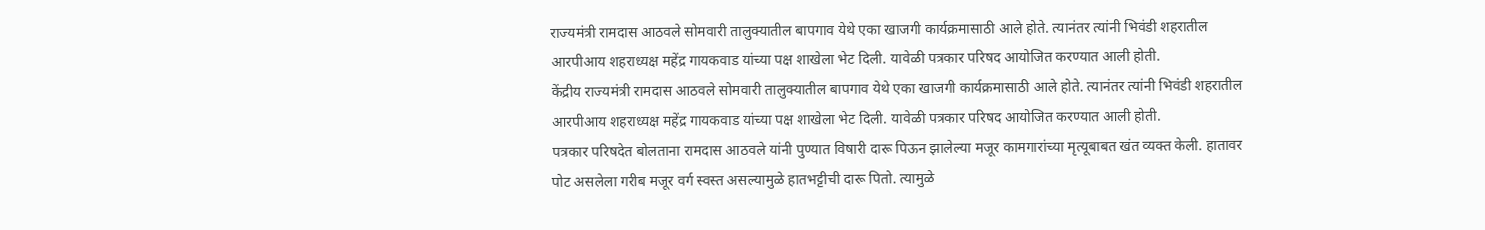राज्यमंत्री रामदास आठवले सोमवारी तालुक्यातील बापगाव येथे एका खाजगी कार्यक्रमासाठी आले होते. त्यानंतर त्यांनी भिवंडी शहरातील आरपीआय शहराध्यक्ष महेंद्र गायकवाड यांच्या पक्ष शाखेला भेट दिली. यावेळी पत्रकार परिषद आयोजित करण्यात आली होती.
केंद्रीय राज्यमंत्री रामदास आठवले सोमवारी तालुक्यातील बापगाव येथे एका खाजगी कार्यक्रमासाठी आले होते. त्यानंतर त्यांनी भिवंडी शहरातील आरपीआय शहराध्यक्ष महेंद्र गायकवाड यांच्या पक्ष शाखेला भेट दिली. यावेळी पत्रकार परिषद आयोजित करण्यात आली होती.
पत्रकार परिषदेत बोलताना रामदास आठवले यांनी पुण्यात विषारी दारू पिऊन झालेल्या मजूर कामगारांच्या मृत्यूबाबत खंत व्यक्त केली. हातावर पोट असलेला गरीब मजूर वर्ग स्वस्त असल्यामुळे हातभट्टीची दारू पितो. त्यामुळे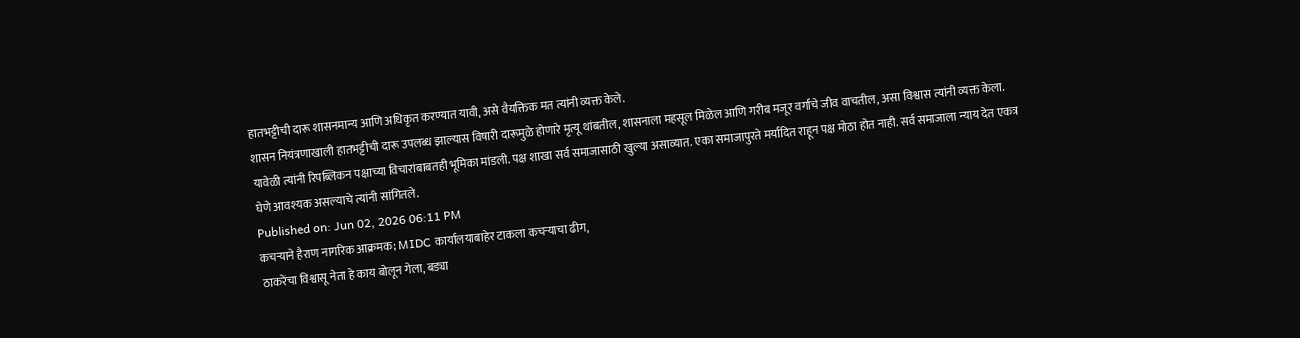हातभट्टीची दारू शासनमान्य आणि अधिकृत करण्यात यावी, असे वैयक्तिक मत त्यांनी व्यक्त केले.
शासन नियंत्रणाखाली हातभट्टीची दारू उपलब्ध झाल्यास विषारी दारूमुळे होणारे मृत्यू थांबतील, शासनाला महसूल मिळेल आणि गरीब मजूर वर्गाचे जीव वाचतील, असा विश्वास त्यांनी व्यक्त केला.
यावेळी त्यांनी रिपब्लिकन पक्षाच्या विचारांबाबतही भूमिका मांडली. पक्ष शाखा सर्व समाजासाठी खुल्या असाव्यात. एका समाजापुरते मर्यादित राहून पक्ष मोठा होत नाही. सर्व समाजाला न्याय देत एकत्र घेणे आवश्यक असल्याचे त्यांनी सांगितले.
Published on: Jun 02, 2026 06:11 PM
कचऱ्याने हैराण नागरिक आक्रमक; MIDC कार्यालयाबाहेर टाकला कचऱ्याचा ढीग,
ठाकरेंचा विश्वासू नेता हे काय बोलून गेला, बड्या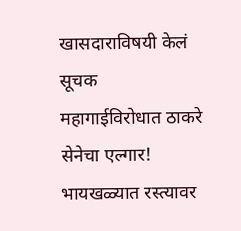खासदाराविषयी केलं सूचक
महागाईविरोधात ठाकरे सेनेचा एल्गार! भायखळ्यात रस्त्यावर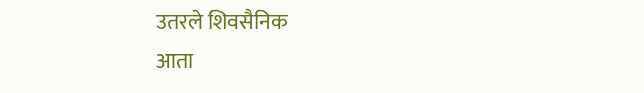उतरले शिवसैनिक
आता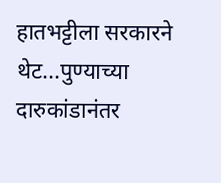हातभट्टीला सरकारने थेट...पुण्याच्या दारुकांडानंतर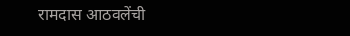रामदास आठवलेंची